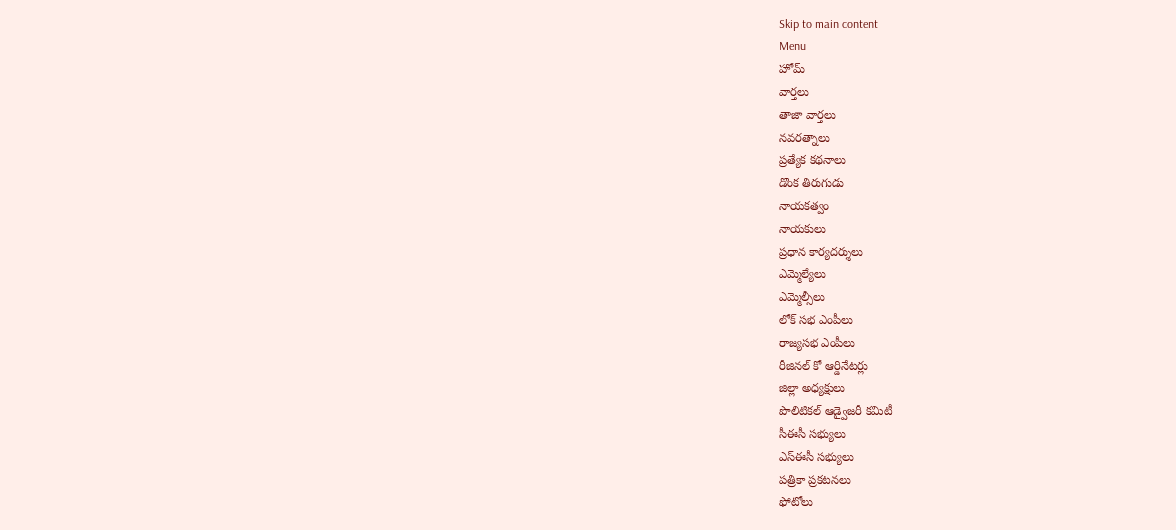Skip to main content
Menu
హోమ్
వార్తలు
తాజా వార్తలు
నవరత్నాలు
ప్రత్యేక కథనాలు
డొంక తిరుగుడు
నాయకత్వం
నాయకులు
ప్రధాన కార్యదర్శులు
ఎమ్మెల్యేలు
ఎమ్మెల్సీలు
లోక్ సభ ఎంపీలు
రాజ్యసభ ఎంపీలు
రీజినల్ కో ఆర్డినేటర్లు
జిల్లా అధ్యక్షులు
పొలిటికల్ ఆడ్వైజరీ కమిటీ
సీఈసీ సభ్యులు
ఎస్ఈసీ సభ్యులు
పత్రికా ప్రకటనలు
ఫోటోలు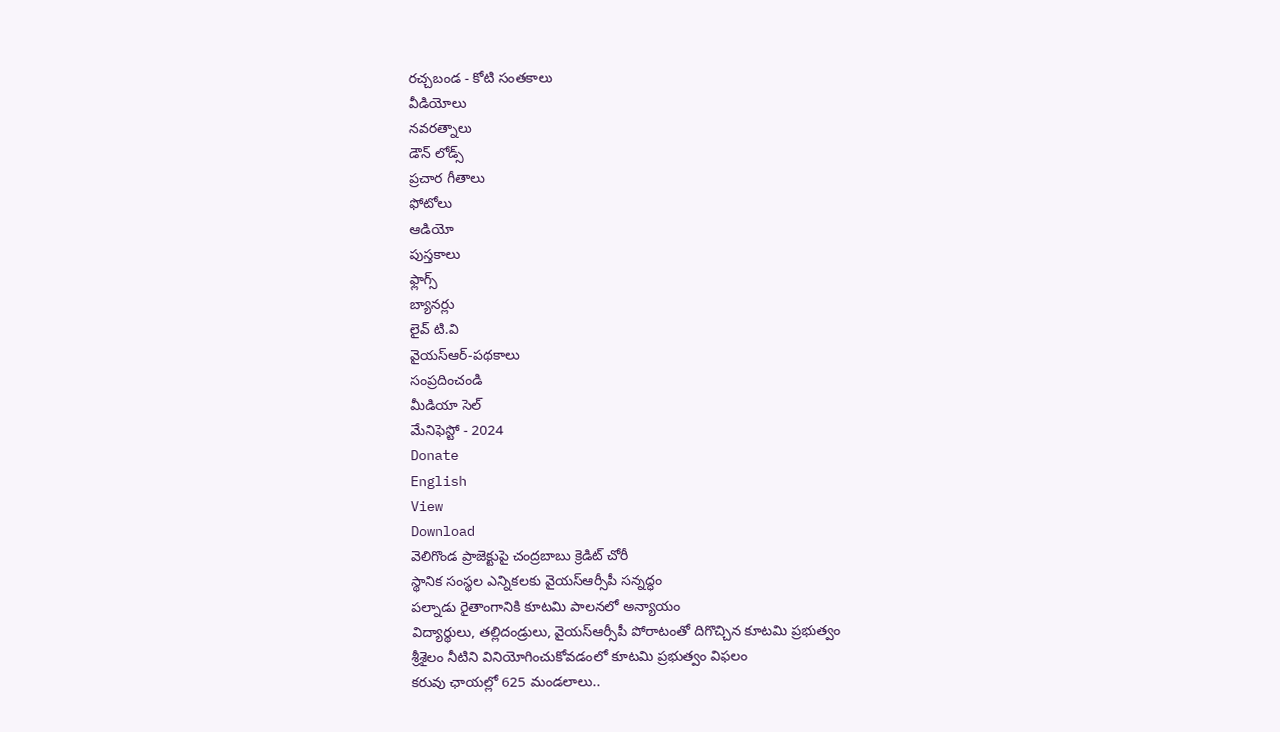రచ్చబండ - కోటి సంతకాలు
వీడియోలు
నవరత్నాలు
డౌన్ లోడ్స్
ప్రచార గీతాలు
ఫోటోలు
ఆడియో
పుస్తకాలు
ఫ్లాగ్స్
బ్యానర్లు
లైవ్ టి.వి
వైయస్ఆర్-పథకాలు
సంప్రదించండి
మీడియా సెల్
మేనిఫెస్టో - 2024
Donate
English
View
Download
వెలిగొండ ప్రాజెక్టుపై చంద్రబాబు క్రెడిట్ చోరీ
స్థానిక సంస్థల ఎన్నికలకు వైయస్ఆర్సీపీ సన్నద్ధం
పల్నాడు రైతాంగానికి కూటమి పాలనలో అన్యాయం
విద్యార్థులు, తల్లిదండ్రులు, వైయస్ఆర్సీపీ పోరాటంతో దిగొచ్చిన కూటమి ప్రభుత్వం
శ్రీశైలం నీటిని వినియోగించుకోవడంలో కూటమి ప్రభుత్వం విఫలం
కరువు ఛాయల్లో 625 మండలాలు..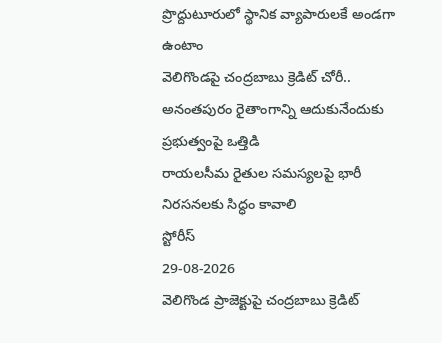ప్రొద్దుటూరులో స్థానిక వ్యాపారులకే అండగా ఉంటాం
వెలిగొండపై చంద్రబాబు క్రెడిట్ చోరీ..
అనంతపురం రైతాంగాన్ని ఆదుకునేందుకు ప్రభుత్వంపై ఒత్తిడి
రాయలసీమ రైతుల సమస్యలపై భారీ నిరసనలకు సిద్ధం కావాలి
స్టోరీస్
29-08-2026
వెలిగొండ ప్రాజెక్టుపై చంద్రబాబు క్రెడిట్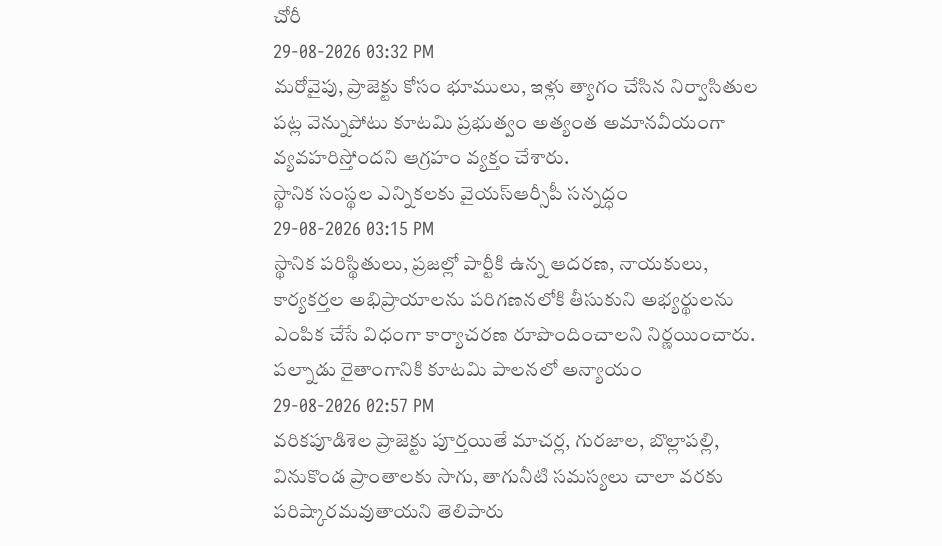చోరీ
29-08-2026 03:32 PM
మరోవైపు, ప్రాజెక్టు కోసం భూములు, ఇళ్లు త్యాగం చేసిన నిర్వాసితుల పట్ల వెన్నుపోటు కూటమి ప్రభుత్వం అత్యంత అమానవీయంగా వ్యవహరిస్తోందని ఆగ్రహం వ్యక్తం చేశారు.
స్థానిక సంస్థల ఎన్నికలకు వైయస్ఆర్సీపీ సన్నద్ధం
29-08-2026 03:15 PM
స్థానిక పరిస్థితులు, ప్రజల్లో పార్టీకి ఉన్న ఆదరణ, నాయకులు, కార్యకర్తల అభిప్రాయాలను పరిగణనలోకి తీసుకుని అభ్యర్థులను ఎంపిక చేసే విధంగా కార్యాచరణ రూపొందించాలని నిర్ణయించారు.
పల్నాడు రైతాంగానికి కూటమి పాలనలో అన్యాయం
29-08-2026 02:57 PM
వరికపూడిశెల ప్రాజెక్టు పూర్తయితే మాచర్ల, గురజాల, బొల్లాపల్లి, వినుకొండ ప్రాంతాలకు సాగు, తాగునీటి సమస్యలు చాలా వరకు పరిష్కారమవుతాయని తెలిపారు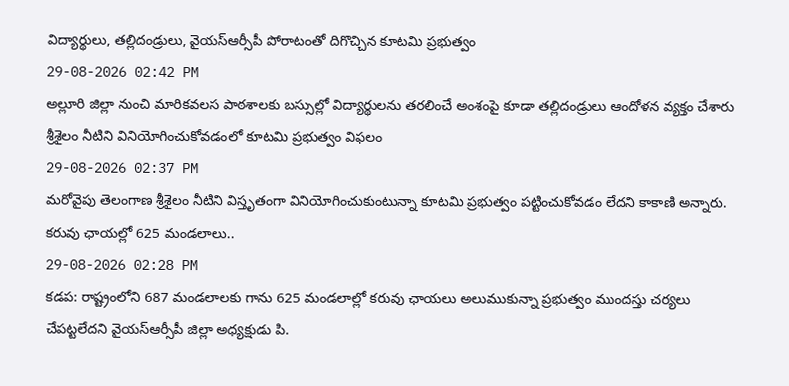విద్యార్థులు, తల్లిదండ్రులు, వైయస్ఆర్సీపీ పోరాటంతో దిగొచ్చిన కూటమి ప్రభుత్వం
29-08-2026 02:42 PM
అల్లూరి జిల్లా నుంచి మారికవలస పాఠశాలకు బస్సుల్లో విద్యార్థులను తరలించే అంశంపై కూడా తల్లిదండ్రులు ఆందోళన వ్యక్తం చేశారు
శ్రీశైలం నీటిని వినియోగించుకోవడంలో కూటమి ప్రభుత్వం విఫలం
29-08-2026 02:37 PM
మరోవైపు తెలంగాణ శ్రీశైలం నీటిని విస్తృతంగా వినియోగించుకుంటున్నా కూటమి ప్రభుత్వం పట్టించుకోవడం లేదని కాకాణి అన్నారు.
కరువు ఛాయల్లో 625 మండలాలు..
29-08-2026 02:28 PM
కడప: రాష్ట్రంలోని 687 మండలాలకు గాను 625 మండలాల్లో కరువు ఛాయలు అలుముకున్నా ప్రభుత్వం ముందస్తు చర్యలు చేపట్టలేదని వైయస్ఆర్సీపీ జిల్లా అధ్యక్షుడు పి.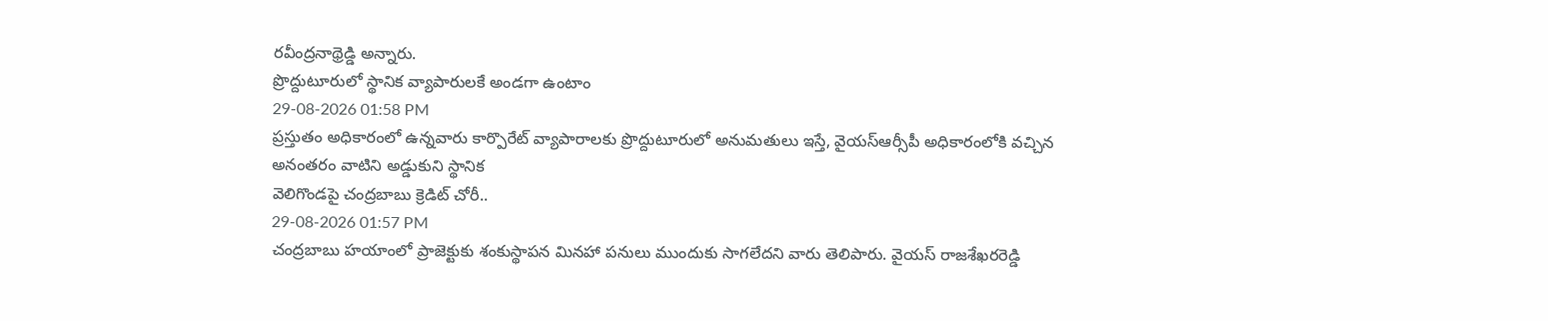రవీంద్రనాథ్రెడ్డి అన్నారు.
ప్రొద్దుటూరులో స్థానిక వ్యాపారులకే అండగా ఉంటాం
29-08-2026 01:58 PM
ప్రస్తుతం అధికారంలో ఉన్నవారు కార్పొరేట్ వ్యాపారాలకు ప్రొద్దుటూరులో అనుమతులు ఇస్తే, వైయస్ఆర్సీపీ అధికారంలోకి వచ్చిన అనంతరం వాటిని అడ్డుకుని స్థానిక
వెలిగొండపై చంద్రబాబు క్రెడిట్ చోరీ..
29-08-2026 01:57 PM
చంద్రబాబు హయాంలో ప్రాజెక్టుకు శంకుస్థాపన మినహా పనులు ముందుకు సాగలేదని వారు తెలిపారు. వైయస్ రాజశేఖరరెడ్డి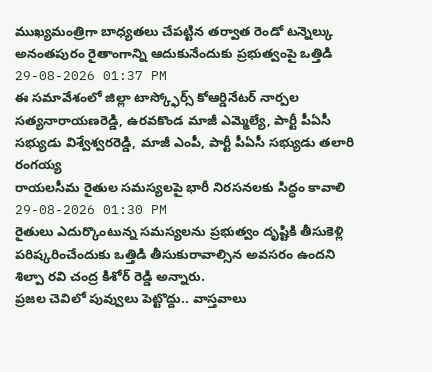ముఖ్యమంత్రిగా బాధ్యతలు చేపట్టిన తర్వాత రెండో టన్నెల్కు
అనంతపురం రైతాంగాన్ని ఆదుకునేందుకు ప్రభుత్వంపై ఒత్తిడి
29-08-2026 01:37 PM
ఈ సమావేశంలో జిల్లా టాస్క్ఫోర్స్ కోఆర్డినేటర్ నార్పల సత్యనారాయణరెడ్డి, ఉరవకొండ మాజీ ఎమ్మెల్యే, పార్టీ పీఏసీ సభ్యుడు విశ్వేశ్వరరెడ్డి, మాజీ ఎంపీ, పార్టీ పీఏసీ సభ్యుడు తలారి రంగయ్య
రాయలసీమ రైతుల సమస్యలపై భారీ నిరసనలకు సిద్ధం కావాలి
29-08-2026 01:30 PM
రైతులు ఎదుర్కొంటున్న సమస్యలను ప్రభుత్వం దృష్టికి తీసుకెళ్లి పరిష్కరించేందుకు ఒత్తిడి తీసుకురావాల్సిన అవసరం ఉందని శిల్పా రవి చంద్ర కిశోర్ రెడ్డి అన్నారు.
ప్రజల చెవిలో పువ్వులు పెట్టొద్దు.. వాస్తవాలు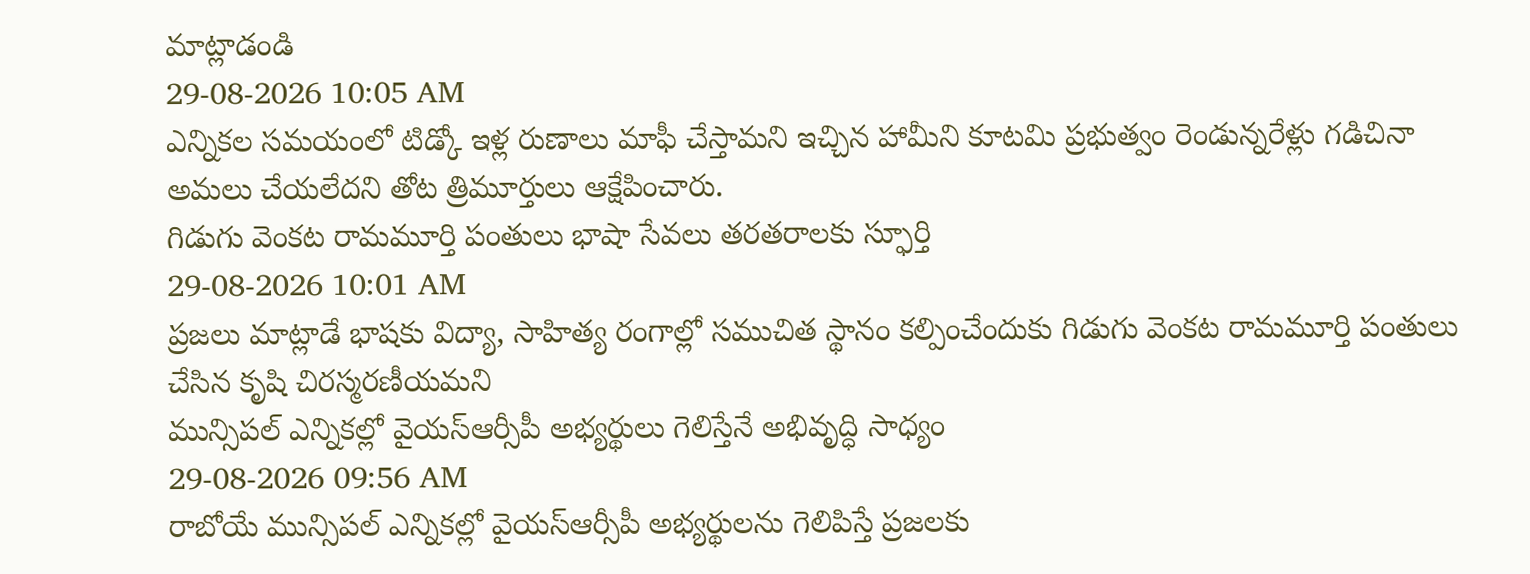మాట్లాడండి
29-08-2026 10:05 AM
ఎన్నికల సమయంలో టిడ్కో ఇళ్ల రుణాలు మాఫీ చేస్తామని ఇచ్చిన హామీని కూటమి ప్రభుత్వం రెండున్నరేళ్లు గడిచినా అమలు చేయలేదని తోట త్రిమూర్తులు ఆక్షేపించారు.
గిడుగు వెంకట రామమూర్తి పంతులు భాషా సేవలు తరతరాలకు స్ఫూర్తి
29-08-2026 10:01 AM
ప్రజలు మాట్లాడే భాషకు విద్యా, సాహిత్య రంగాల్లో సముచిత స్థానం కల్పించేందుకు గిడుగు వెంకట రామమూర్తి పంతులు చేసిన కృషి చిరస్మరణీయమని
మున్సిపల్ ఎన్నికల్లో వైయస్ఆర్సీపీ అభ్యర్థులు గెలిస్తేనే అభివృద్ధి సాధ్యం
29-08-2026 09:56 AM
రాబోయే మున్సిపల్ ఎన్నికల్లో వైయస్ఆర్సీపీ అభ్యర్థులను గెలిపిస్తే ప్రజలకు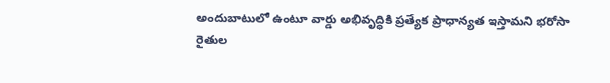అందుబాటులో ఉంటూ వార్డు అభివృద్ధికి ప్రత్యేక ప్రాధాన్యత ఇస్తామని భరోసా
రైతుల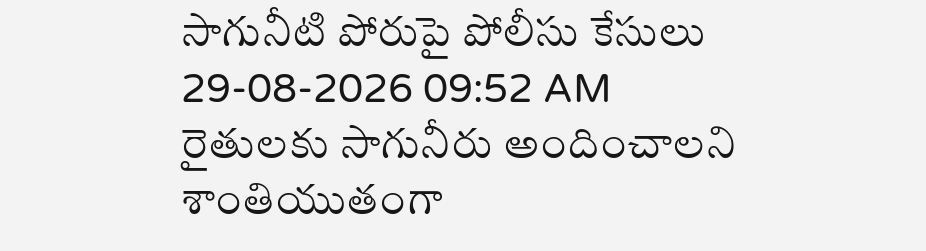సాగునీటి పోరుపై పోలీసు కేసులు
29-08-2026 09:52 AM
రైతులకు సాగునీరు అందించాలని శాంతియుతంగా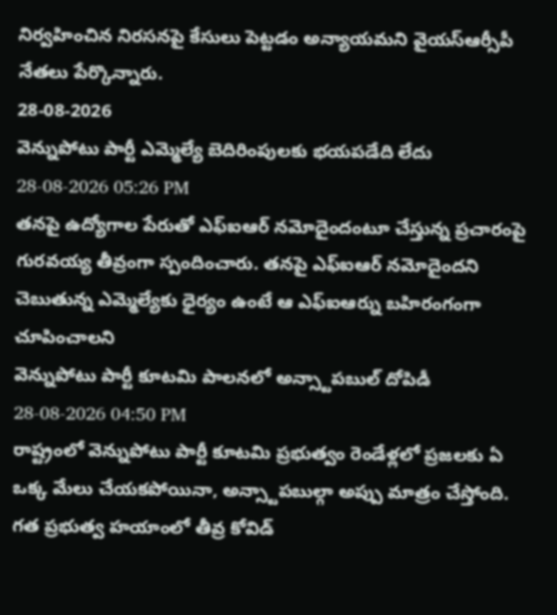నిర్వహించిన నిరసనపై కేసులు పెట్టడం అన్యాయమని వైయస్ఆర్సీపీ నేతలు పేర్కొన్నారు.
28-08-2026
వెన్నుపోటు పార్టీ ఎమ్మెల్యే బెదిరింపులకు భయపడేది లేదు
28-08-2026 05:26 PM
తనపై ఉద్యోగాల పేరుతో ఎఫ్ఐఆర్ నమోదైందంటూ చేస్తున్న ప్రచారంపై గురవయ్య తీవ్రంగా స్పందించారు. తనపై ఎఫ్ఐఆర్ నమోదైందని చెబుతున్న ఎమ్మెల్యేకు ధైర్యం ఉంటే ఆ ఎఫ్ఐఆర్ను బహిరంగంగా చూపించాలని
వెన్నుపోటు పార్టీ కూటమి పాలనలో అన్స్టాపబుల్ దోపిడీ
28-08-2026 04:50 PM
రాష్ట్రంలో వెన్నుపోటు పార్టీ కూటమి ప్రభుత్వం రెండేళ్లలో ప్రజలకు ఏ ఒక్క మేలు చేయకపోయినా, అన్స్టాపబుల్గా అప్పు మాత్రం చేస్తోంది. గత ప్రభుత్వ హయాంలో తీవ్ర కోవిడ్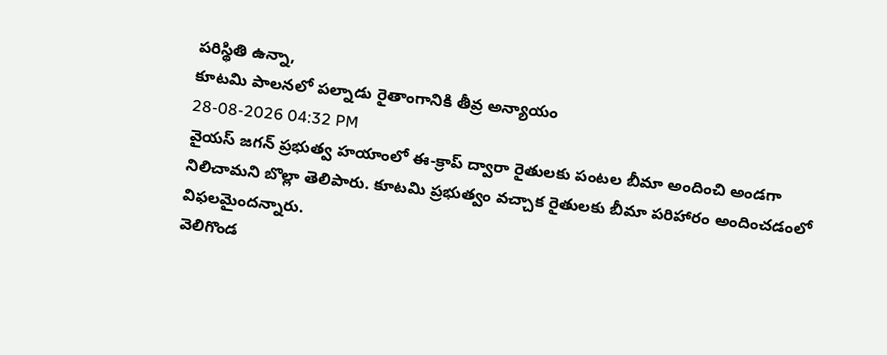పరిస్థితి ఉన్నా,
కూటమి పాలనలో పల్నాడు రైతాంగానికి తీవ్ర అన్యాయం
28-08-2026 04:32 PM
వైయస్ జగన్ ప్రభుత్వ హయాంలో ఈ-క్రాప్ ద్వారా రైతులకు పంటల బీమా అందించి అండగా నిలిచామని బొల్లా తెలిపారు. కూటమి ప్రభుత్వం వచ్చాక రైతులకు బీమా పరిహారం అందించడంలో విఫలమైందన్నారు.
వెలిగొండ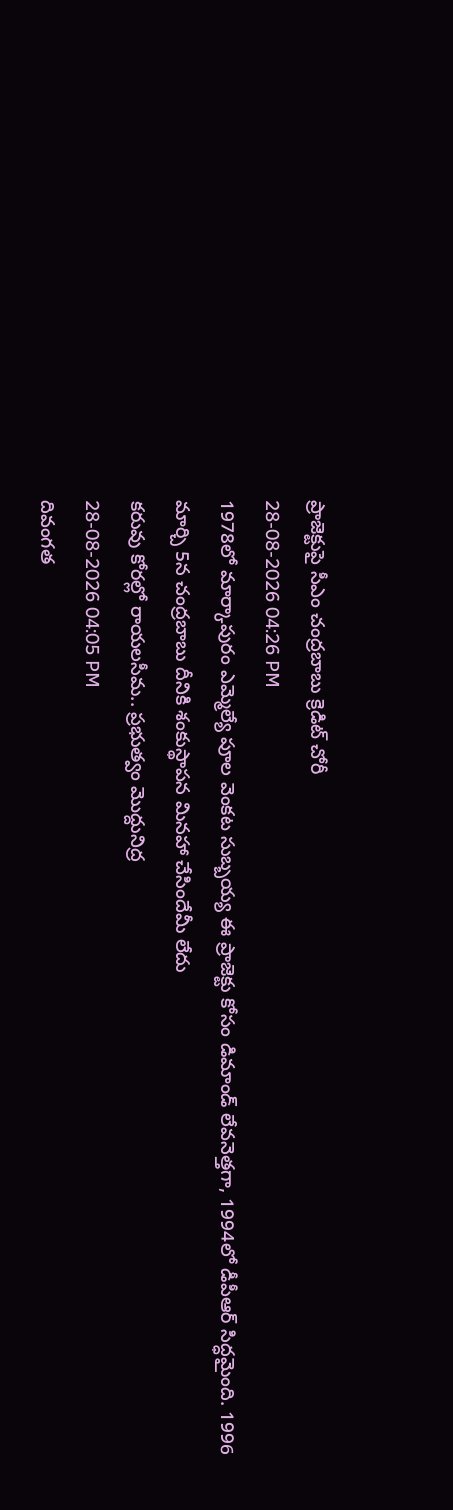ప్రాజెక్టుపై సీఎం చంద్రబాబు క్రెడిట్ చోరీ
28-08-2026 04:26 PM
1978లో మార్కాపురం ఎమ్మెల్యే పూల వెంకట సుబ్బయ్య ఈ ప్రాజెక్టు కోసం డిమాండ్ లేవనెత్తగా, 1994లో డీపీఆర్ సిద్ధమైంది. 1996 మార్చి 5న చంద్రబాబు దీనికి శంకుస్థాపన మినహా చేసిందేమీ లేదు
కరువు కోరల్లో రాయలసీమ.. ప్రభుత్వం మొద్దునిద్ర
28-08-2026 04:05 PM
దివంగత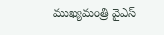ముఖ్యమంత్రి వైఎస్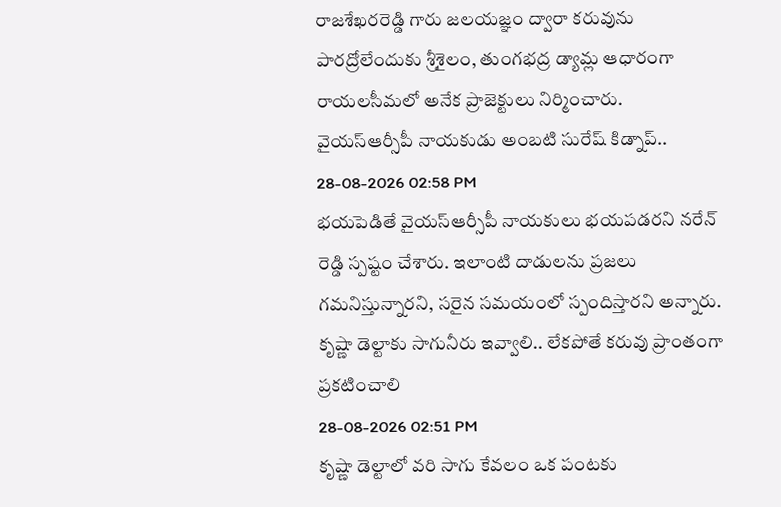రాజశేఖరరెడ్డి గారు జలయజ్ఞం ద్వారా కరువును పారద్రోలేందుకు శ్రీశైలం, తుంగభద్ర డ్యామ్ల ఆధారంగా రాయలసీమలో అనేక ప్రాజెక్టులు నిర్మించారు.
వైయస్ఆర్సీపీ నాయకుడు అంబటి సురేష్ కిడ్నాప్..
28-08-2026 02:58 PM
భయపెడితే వైయస్ఆర్సీపీ నాయకులు భయపడరని నరేన్ రెడ్డి స్పష్టం చేశారు. ఇలాంటి దాడులను ప్రజలు గమనిస్తున్నారని, సరైన సమయంలో స్పందిస్తారని అన్నారు.
కృష్ణా డెల్టాకు సాగునీరు ఇవ్వాలి.. లేకపోతే కరువు ప్రాంతంగా ప్రకటించాలి
28-08-2026 02:51 PM
కృష్ణా డెల్టాలో వరి సాగు కేవలం ఒక పంటకు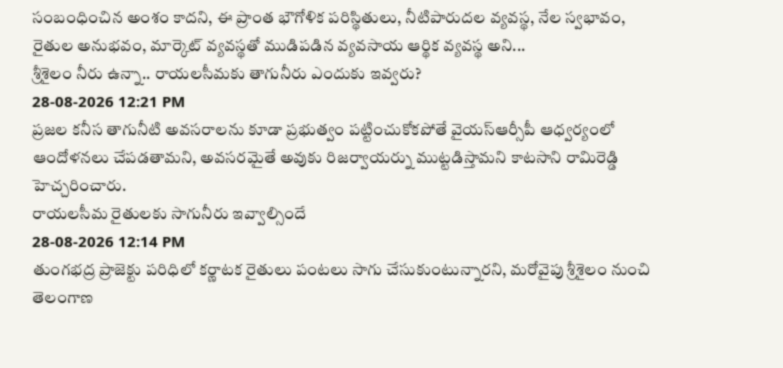సంబంధించిన అంశం కాదని, ఈ ప్రాంత భౌగోళిక పరిస్థితులు, నీటిపారుదల వ్యవస్థ, నేల స్వభావం, రైతుల అనుభవం, మార్కెట్ వ్యవస్థతో ముడిపడిన వ్యవసాయ ఆర్థిక వ్యవస్థ అని...
శ్రీశైలం నీరు ఉన్నా.. రాయలసీమకు తాగునీరు ఎందుకు ఇవ్వరు?
28-08-2026 12:21 PM
ప్రజల కనీస తాగునీటి అవసరాలను కూడా ప్రభుత్వం పట్టించుకోకపోతే వైయస్ఆర్సీపీ ఆధ్వర్యంలో ఆందోళనలు చేపడతామని, అవసరమైతే అవుకు రిజర్వాయర్ను ముట్టడిస్తామని కాటసాని రామిరెడ్డి హెచ్చరించారు.
రాయలసీమ రైతులకు సాగునీరు ఇవ్వాల్సిందే
28-08-2026 12:14 PM
తుంగభద్ర ప్రాజెక్టు పరిధిలో కర్ణాటక రైతులు పంటలు సాగు చేసుకుంటున్నారని, మరోవైపు శ్రీశైలం నుంచి తెలంగాణ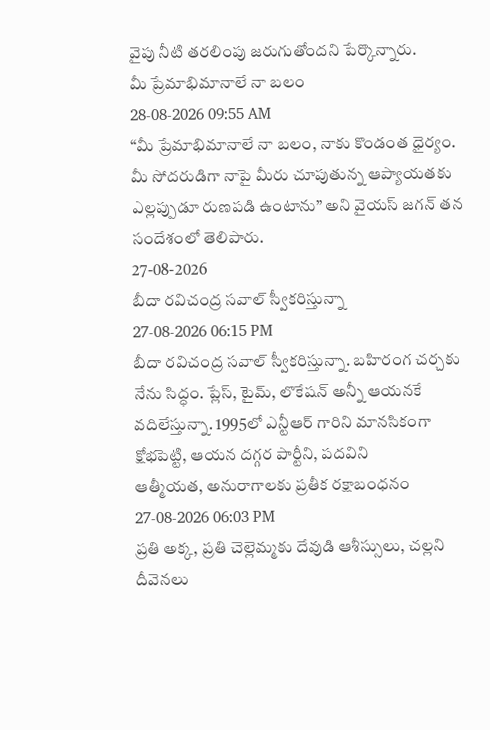వైపు నీటి తరలింపు జరుగుతోందని పేర్కొన్నారు.
మీ ప్రేమాభిమానాలే నా బలం
28-08-2026 09:55 AM
“మీ ప్రేమాభిమానాలే నా బలం, నాకు కొండంత ధైర్యం. మీ సోదరుడిగా నాపై మీరు చూపుతున్న ఆప్యాయతకు ఎల్లప్పుడూ రుణపడి ఉంటాను” అని వైయస్ జగన్ తన సందేశంలో తెలిపారు.
27-08-2026
బీదా రవిచంద్ర సవాల్ స్వీకరిస్తున్నా
27-08-2026 06:15 PM
బీదా రవిచంద్ర సవాల్ స్వీకరిస్తున్నా. బహిరంగ చర్చకు నేను సిద్ధం. ప్లేస్, టైమ్, లొకేషన్ అన్నీ ఆయనకే వదిలేస్తున్నా. 1995లో ఎన్టీఆర్ గారిని మానసికంగా క్షోభపెట్టి, ఆయన దగ్గర పార్టీని, పదవిని
ఆత్మీయత, అనురాగాలకు ప్రతీక రక్షాబంధనం
27-08-2026 06:03 PM
ప్రతి అక్క, ప్రతి చెల్లెమ్మకు దేవుడి ఆశీస్సులు, చల్లని దీవెనలు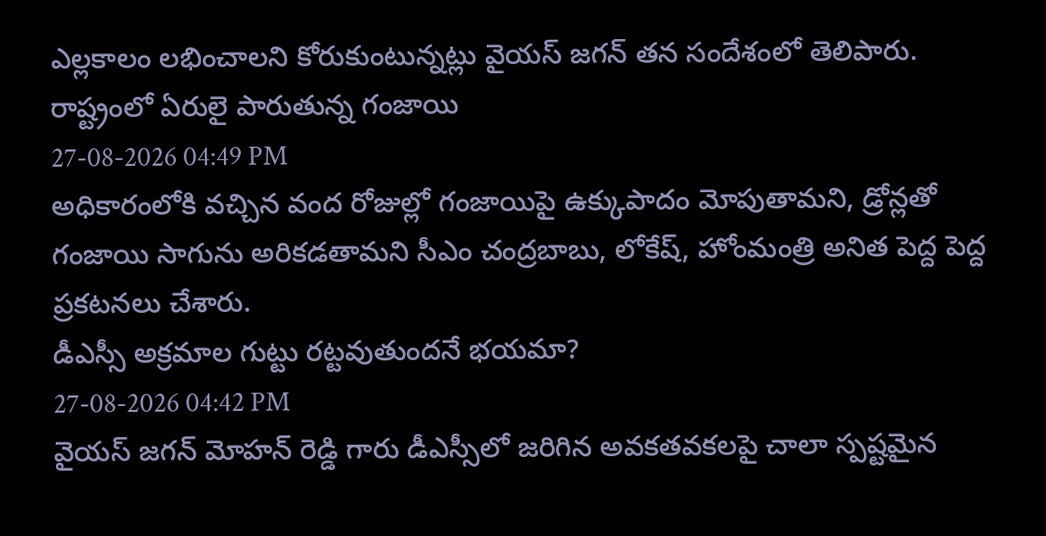ఎల్లకాలం లభించాలని కోరుకుంటున్నట్లు వైయస్ జగన్ తన సందేశంలో తెలిపారు.
రాష్ట్రంలో ఏరులై పారుతున్న గంజాయి
27-08-2026 04:49 PM
అధికారంలోకి వచ్చిన వంద రోజుల్లో గంజాయిపై ఉక్కుపాదం మోపుతామని, డ్రోన్లతో గంజాయి సాగును అరికడతామని సీఎం చంద్రబాబు, లోకేష్, హోంమంత్రి అనిత పెద్ద పెద్ద ప్రకటనలు చేశారు.
డీఎస్సీ అక్రమాల గుట్టు రట్టవుతుందనే భయమా?
27-08-2026 04:42 PM
వైయస్ జగన్ మోహన్ రెడ్డి గారు డీఎస్సీలో జరిగిన అవకతవకలపై చాలా స్పష్టమైన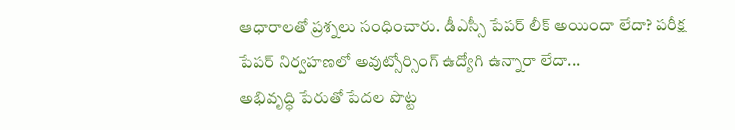ఆధారాలతో ప్రశ్నలు సంధించారు. డీఎస్సీ పేపర్ లీక్ అయిందా లేదా? పరీక్ష పేపర్ నిర్వహణలో అవుట్సోర్సింగ్ ఉద్యోగి ఉన్నారా లేదా...
అభివృద్ధి పేరుతో పేదల పొట్ట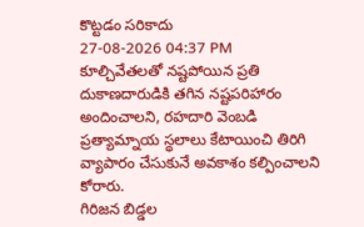కొట్టడం సరికాదు
27-08-2026 04:37 PM
కూల్చివేతలతో నష్టపోయిన ప్రతి దుకాణదారుడికి తగిన నష్టపరిహారం అందించాలని, రహదారి వెంబడి ప్రత్యామ్నాయ స్థలాలు కేటాయించి తిరిగి వ్యాపారం చేసుకునే అవకాశం కల్పించాలని కోరారు.
గిరిజన బిడ్డల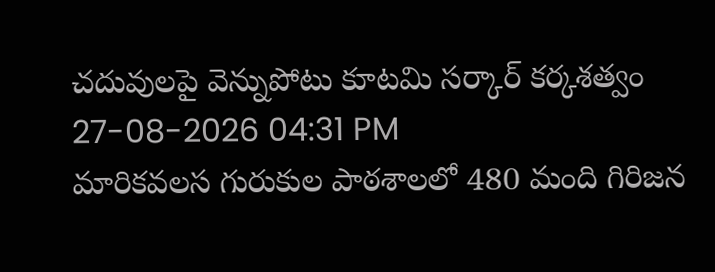చదువులపై వెన్నుపోటు కూటమి సర్కార్ కర్కశత్వం
27-08-2026 04:31 PM
మారికవలస గురుకుల పాఠశాలలో 480 మంది గిరిజన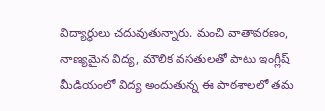విద్యార్థులు చదువుతున్నారు. మంచి వాతావరణం, నాణ్యమైన విద్య, మౌలిక వసతులతో పాటు ఇంగ్లీష్ మీడియంలో విద్య అందుతున్న ఈ పాఠశాలలో తమ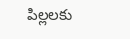పిల్లలకు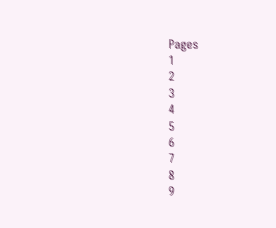Pages
1
2
3
4
5
6
7
8
9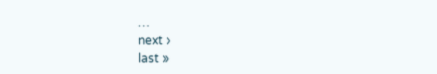…
next ›
last »